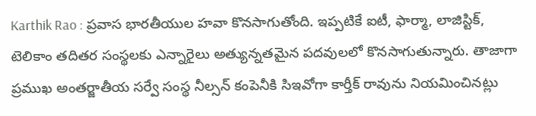Karthik Rao : ప్రవాస భారతీయుల హవా కొనసాగుతోంది. ఇప్పటికే ఐటీ, ఫార్మా, లాజిస్టిక్, టెలికాం తదితర సంస్థలకు ఎన్నారైలు అత్యున్నతమైన పదవులలో కొనసాగుతున్నారు. తాజాగా ప్రముఖ అంతర్జాతీయ సర్వే సంస్థ నీల్సన్ కంపెనీకి సిఇవోగా కార్తీక్ రావును నియమించినట్లు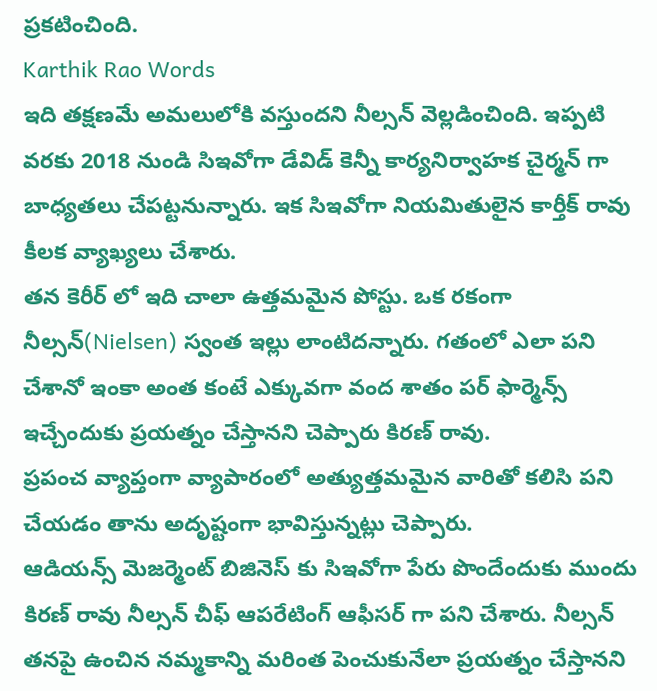ప్రకటించింది.
Karthik Rao Words
ఇది తక్షణమే అమలులోకి వస్తుందని నీల్సన్ వెల్లడించింది. ఇప్పటి వరకు 2018 నుండి సిఇవోగా డేవిడ్ కెన్నీ కార్యనిర్వాహక చైర్మన్ గా బాధ్యతలు చేపట్టనున్నారు. ఇక సిఇవోగా నియమితులైన కార్తీక్ రావు కీలక వ్యాఖ్యలు చేశారు.
తన కెరీర్ లో ఇది చాలా ఉత్తమమైన పోస్టు. ఒక రకంగా నీల్సన్(Nielsen) స్వంత ఇల్లు లాంటిదన్నారు. గతంలో ఎలా పని చేశానో ఇంకా అంత కంటే ఎక్కువగా వంద శాతం పర్ ఫార్మెన్స్ ఇచ్చేందుకు ప్రయత్నం చేస్తానని చెప్పారు కిరణ్ రావు.
ప్రపంచ వ్యాప్తంగా వ్యాపారంలో అత్యుత్తమమైన వారితో కలిసి పని చేయడం తాను అదృష్టంగా భావిస్తున్నట్లు చెప్పారు.
ఆడియన్స్ మెజర్మెంట్ బిజినెస్ కు సిఇవోగా పేరు పొందేందుకు ముందు కిరణ్ రావు నీల్సన్ చీఫ్ ఆపరేటింగ్ ఆఫీసర్ గా పని చేశారు. నీల్సన్ తనపై ఉంచిన నమ్మకాన్ని మరింత పెంచుకునేలా ప్రయత్నం చేస్తానని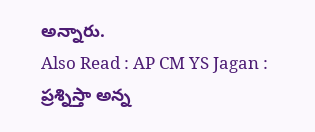అన్నారు.
Also Read : AP CM YS Jagan : ప్రశ్నిస్తా అన్న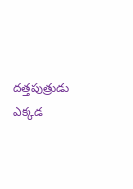దత్తపుత్రుడు ఎక్కడ